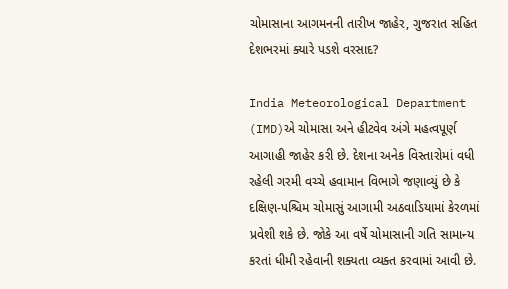ચોમાસાના આગમનની તારીખ જાહેર, ગુજરાત સહિત દેશભરમાં ક્યારે પડશે વરસાદ?

India Meteorological Department (IMD)એ ચોમાસા અને હીટવેવ અંગે મહત્વપૂર્ણ આગાહી જાહેર કરી છે. દેશના અનેક વિસ્તારોમાં વધી રહેલી ગરમી વચ્ચે હવામાન વિભાગે જણાવ્યું છે કે દક્ષિણ-પશ્ચિમ ચોમાસું આગામી અઠવાડિયામાં કેરળમાં પ્રવેશી શકે છે. જોકે આ વર્ષે ચોમાસાની ગતિ સામાન્ય કરતાં ધીમી રહેવાની શક્યતા વ્યક્ત કરવામાં આવી છે.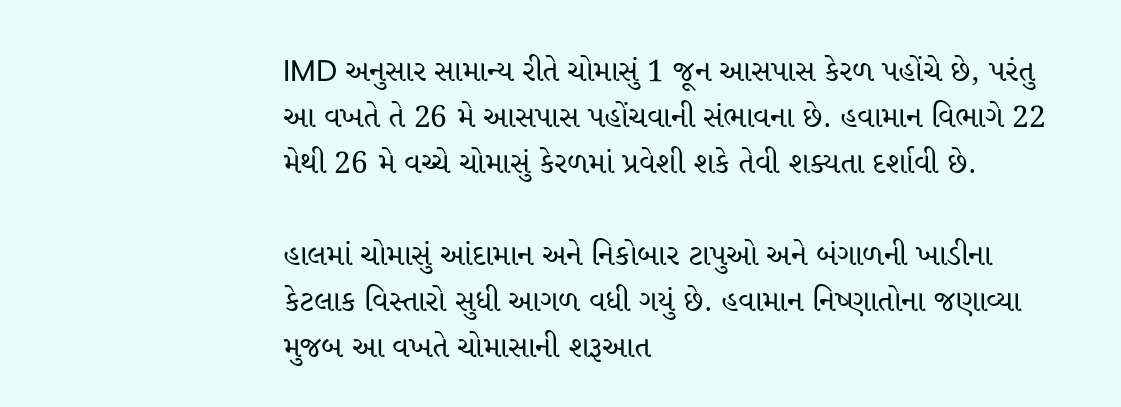IMD અનુસાર સામાન્ય રીતે ચોમાસું 1 જૂન આસપાસ કેરળ પહોંચે છે, પરંતુ આ વખતે તે 26 મે આસપાસ પહોંચવાની સંભાવના છે. હવામાન વિભાગે 22 મેથી 26 મે વચ્ચે ચોમાસું કેરળમાં પ્રવેશી શકે તેવી શક્યતા દર્શાવી છે.

હાલમાં ચોમાસું આંદામાન અને નિકોબાર ટાપુઓ અને બંગાળની ખાડીના કેટલાક વિસ્તારો સુધી આગળ વધી ગયું છે. હવામાન નિષ્ણાતોના જણાવ્યા મુજબ આ વખતે ચોમાસાની શરૂઆત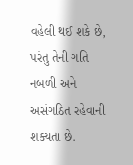વહેલી થઈ શકે છે, પરંતુ તેની ગતિ નબળી અને અસંગઠિત રહેવાની શક્યતા છે.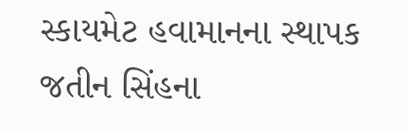સ્કાયમેટ હવામાનના સ્થાપક જતીન સિંહના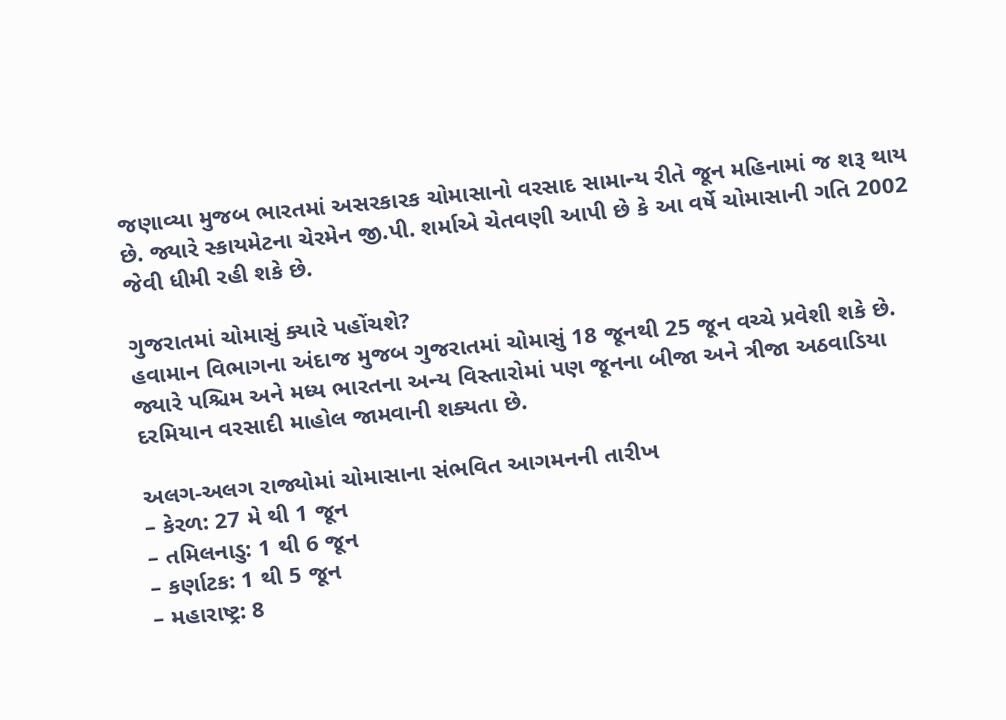જણાવ્યા મુજબ ભારતમાં અસરકારક ચોમાસાનો વરસાદ સામાન્ય રીતે જૂન મહિનામાં જ શરૂ થાય છે. જ્યારે સ્કાયમેટના ચેરમેન જી.પી. શર્માએ ચેતવણી આપી છે કે આ વર્ષે ચોમાસાની ગતિ 2002 જેવી ધીમી રહી શકે છે.

ગુજરાતમાં ચોમાસું ક્યારે પહોંચશે?
હવામાન વિભાગના અંદાજ મુજબ ગુજરાતમાં ચોમાસું 18 જૂનથી 25 જૂન વચ્ચે પ્રવેશી શકે છે. જ્યારે પશ્ચિમ અને મધ્ય ભારતના અન્ય વિસ્તારોમાં પણ જૂનના બીજા અને ત્રીજા અઠવાડિયા દરમિયાન વરસાદી માહોલ જામવાની શક્યતા છે.

અલગ-અલગ રાજ્યોમાં ચોમાસાના સંભવિત આગમનની તારીખ
– કેરળ: 27 મે થી 1 જૂન
– તમિલનાડુ: 1 થી 6 જૂન
– કર્ણાટક: 1 થી 5 જૂન
– મહારાષ્ટ્ર: 8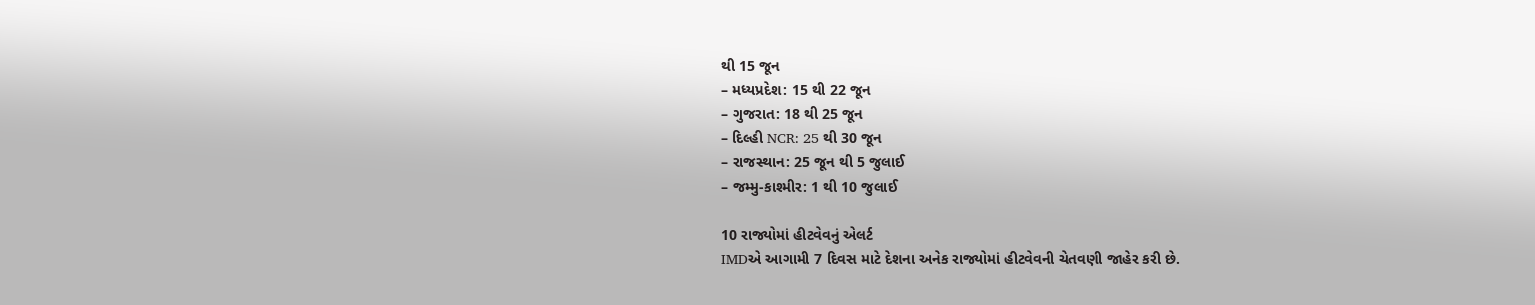થી 15 જૂન
– મધ્યપ્રદેશ: 15 થી 22 જૂન
– ગુજરાત: 18 થી 25 જૂન
– દિલ્હી NCR: 25 થી 30 જૂન
– રાજસ્થાન: 25 જૂન થી 5 જુલાઈ
– જમ્મુ-કાશ્મીર: 1 થી 10 જુલાઈ

10 રાજ્યોમાં હીટવેવનું એલર્ટ
IMDએ આગામી 7 દિવસ માટે દેશના અનેક રાજ્યોમાં હીટવેવની ચેતવણી જાહેર કરી છે.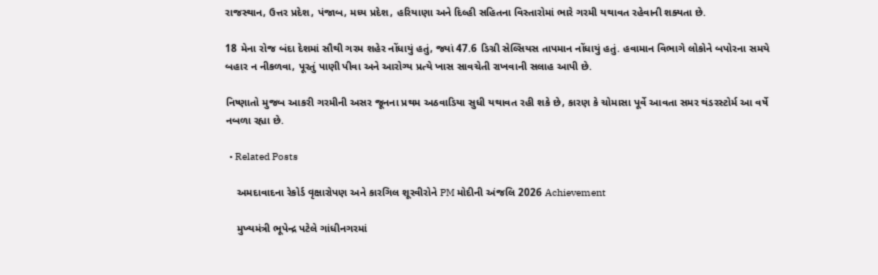રાજસ્થાન, ઉત્તર પ્રદેશ, પંજાબ, મધ્ય પ્રદેશ, હરિયાણા અને દિલ્હી સહિતના વિસ્તારોમાં ભારે ગરમી યથાવત રહેવાની શક્યતા છે.

18 મેના રોજ બંદા દેશમાં સૌથી ગરમ શહેર નોંધાયું હતું, જ્યાં 47.6 ડિગ્રી સેલ્સિયસ તાપમાન નોંધાયું હતું. હવામાન વિભાગે લોકોને બપોરના સમયે બહાર ન નીકળવા, પૂરતું પાણી પીવા અને આરોગ્ય પ્રત્યે ખાસ સાવચેતી રાખવાની સલાહ આપી છે.

નિષ્ણાતો મુજબ આકરી ગરમીની અસર જૂનના પ્રથમ અઠવાડિયા સુધી યથાવત રહી શકે છે, કારણ કે ચોમાસા પૂર્વે આવતા સમર થંડરસ્ટોર્મ આ વર્ષે નબળા રહ્યા છે.

  • Related Posts

    અમદાવાદના રેકોર્ડ વૃક્ષારોપણ અને કારગિલ શૂરવીરોને PM મોદીની અંજલિ 2026 Achievement

    મુખ્યમંત્રી ભૂપેન્દ્ર પટેલે ગાંધીનગરમાં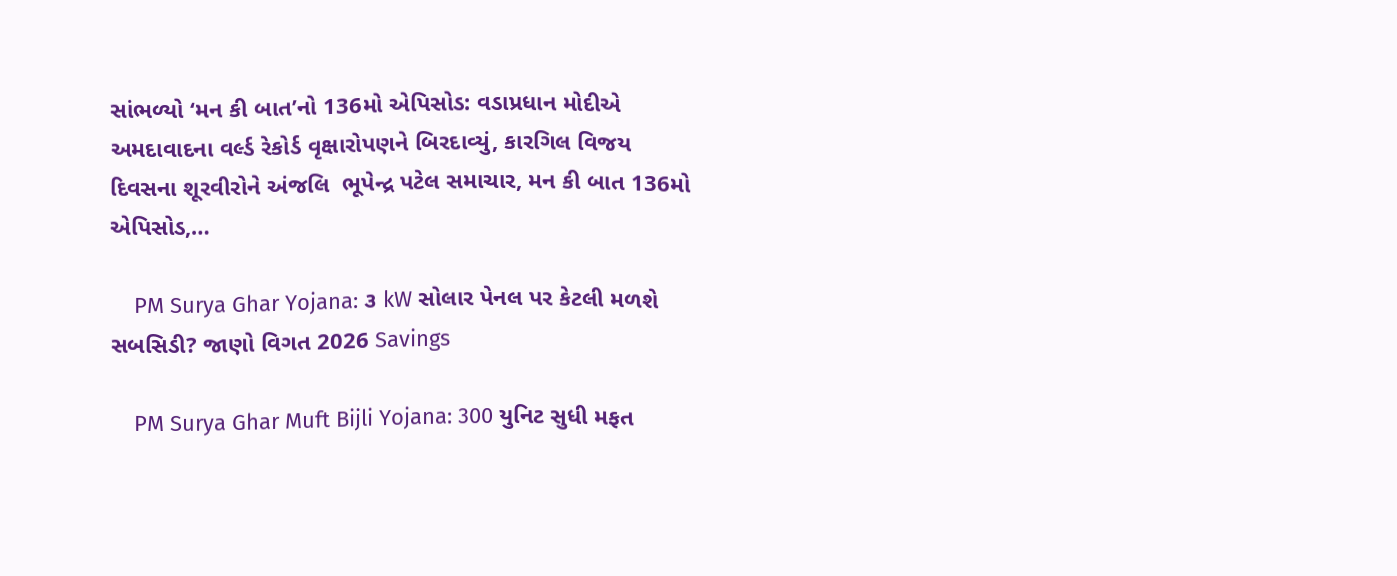સાંભળ્યો ‘મન કી બાત’નો 136મો એપિસોડ: વડાપ્રધાન મોદીએ અમદાવાદના વર્લ્ડ રેકોર્ડ વૃક્ષારોપણને બિરદાવ્યું, કારગિલ વિજય દિવસના શૂરવીરોને અંજલિ  ભૂપેન્દ્ર પટેલ સમાચાર, મન કી બાત 136મો એપિસોડ,…

    PM Surya Ghar Yojana: ૩ kW સોલાર પેનલ પર કેટલી મળશે સબસિડી? જાણો વિગત 2026 Savings

    PM Surya Ghar Muft Bijli Yojana: 300 યુનિટ સુધી મફત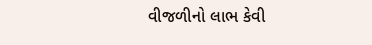વીજળીનો લાભ કેવી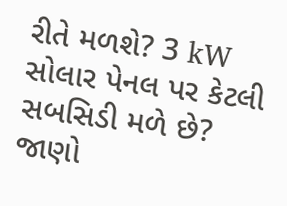રીતે મળશે? 3 kW સોલાર પેનલ પર કેટલી સબસિડી મળે છે? જાણો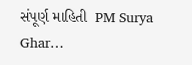સંપૂર્ણ માહિતી  PM Surya Ghar…